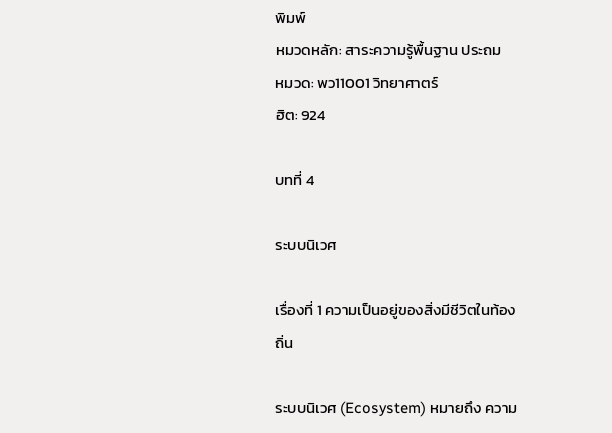พิมพ์
หมวดหลัก: สาระความรู้พื้นฐาน ประถม
หมวด: พว11001 วิทยาศาตร์
ฮิต: 924

บทที่ 4

ระบบนิเวศ

เรื่องที่ 1 ความเป็นอยู่ของสิ่งมีชีวิตในท้องถิ่น

ระบบนิเวศ (Ecosystem) หมายถึง ความ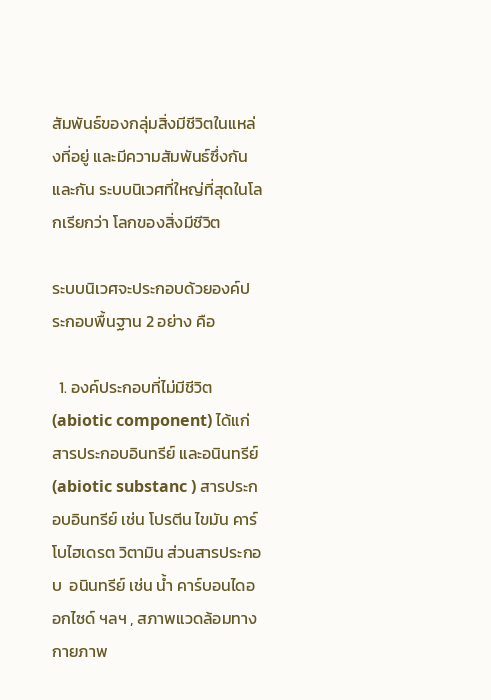สัมพันธ์ของกลุ่มสิ่งมีชีวิตในแหล่งที่อยู่ และมีความสัมพันธ์ซึ่งกันและกัน ระบบนิเวศที่ใหญ่ที่สุดในโลกเรียกว่า โลกของสิ่งมีชีวิต

ระบบนิเวศจะประกอบด้วยองค์ประกอบพื้นฐาน 2 อย่าง คือ

  1. องค์ประกอบที่ไม่มีชีวิต (abiotic component) ได้แก่ สารประกอบอินทรีย์ และอนินทรีย์(abiotic substanc ) สารประกอบอินทรีย์ เช่น โปรตีน ไขมัน คาร์โบไฮเดรต วิตามิน ส่วนสารประกอบ  อนินทรีย์ เช่น น้ำ คาร์บอนไดออกไซด์ ฯลฯ , สภาพแวดล้อมทางกายภาพ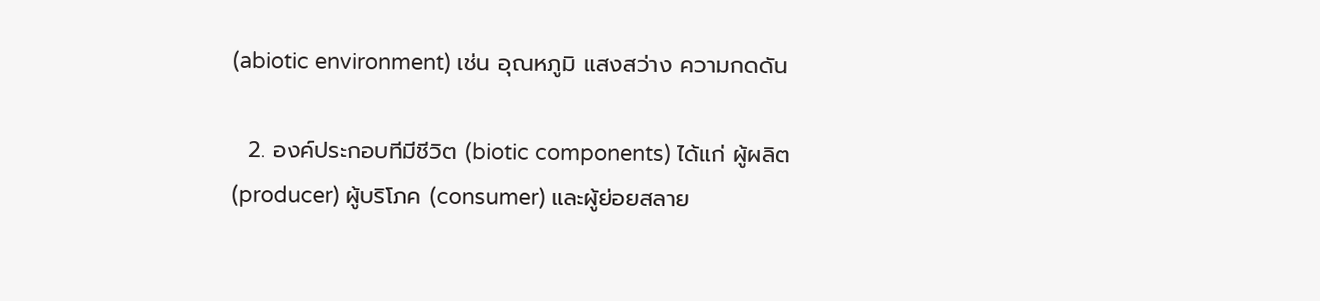(abiotic environment) เช่น อุณหภูมิ แสงสว่าง ความกดดัน

  2. องค์ประกอบทีมีชีวิต (biotic components) ได้แก่ ผู้ผลิต (producer) ผู้บริโภค (consumer) และผู้ย่อยสลาย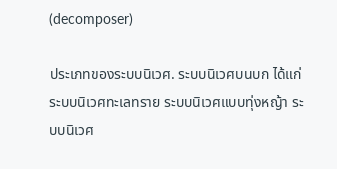(decomposer)

ประเภทของระบบนิเวศ. ระบบนิเวศบนบก ได้แก่ ระบบนิเวศทะเลทราย ระบบนิเวศแบบทุ่งหญ้า ระบบนิเวศ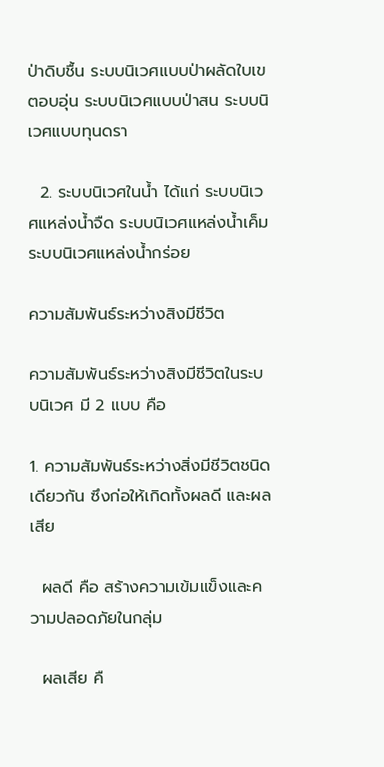ป่าดิบชื้น ระบบนิเวศแบบป่าผลัดใบเขตอบอุ่น ระบบนิเวศแบบป่าสน ระบบนิเวศแบบทุนดรา

  2. ระบบนิเวศในน้ำ ได้แก่ ระบบนิเวศแหล่งน้ำจืด ระบบนิเวศแหล่งน้ำเค็ม ระบบนิเวศแหล่งน้ำกร่อย

ความสัมพันธ์ระหว่างสิงมีชีวิต

ความสัมพันธ์ระหว่างสิงมีชีวิตในระบบนิเวศ มี 2 แบบ คือ

1. ความสัมพันธ์ระหว่างสิ่งมีชีวิตชนิดเดียวกัน ซึงก่อให้เกิดทั้งผลดี และผลเสีย

  ผลดี คือ สร้างความเข้มแข็งและความปลอดภัยในกลุ่ม

  ผลเสีย คื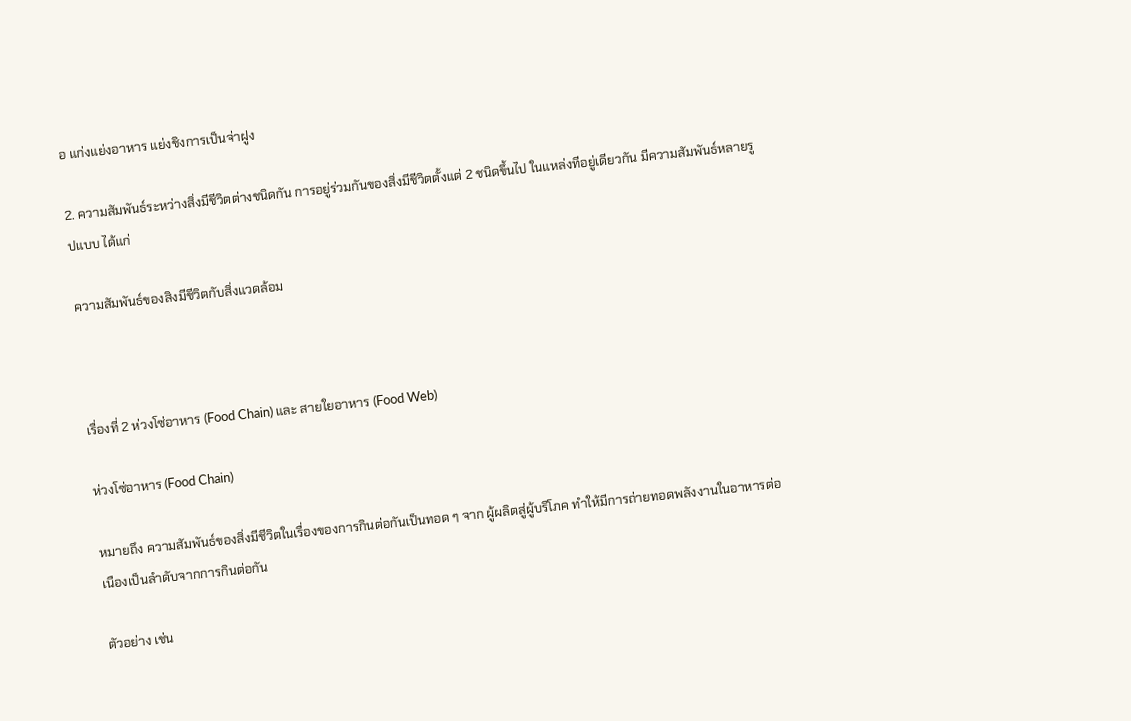อ แก่งแย่งอาหาร แย่งชิงการเป็นจ่าฝูง

2. ความสัมพันธ์ระหว่างสิ่งมีชีวิตต่างชนิดกัน การอยู่ร่วมกันของสิ่งมีชีวิตตั้งแต่ 2 ชนิดขึ้นไป ในแหล่งทีอยู่เดียวกัน มีความสัมพันธ์หลายรูปแบบ ได้แก่

ความสัมพันธ์ของสิงมีชีวิตกับสิ่งแวดล้อม



เรื่องที่ 2 ห่วงโซ่อาหาร (Food Chain) และ สายใยอาหาร (Food Web)

ห่วงโซ่อาหาร (Food Chain)

หมายถึง ความสัมพันธ์ของสิ่งมีชีวิตในเรื่องของการกินต่อกันเป็นทอด ๆ จาก ผู้ผลิตสู่ผู้บริโภค ทำให้มีการถ่ายทอดพลังงานในอาหารต่อเนืองเป็นลำดับจากการกินต่อกัน

ตัวอย่าง เช่น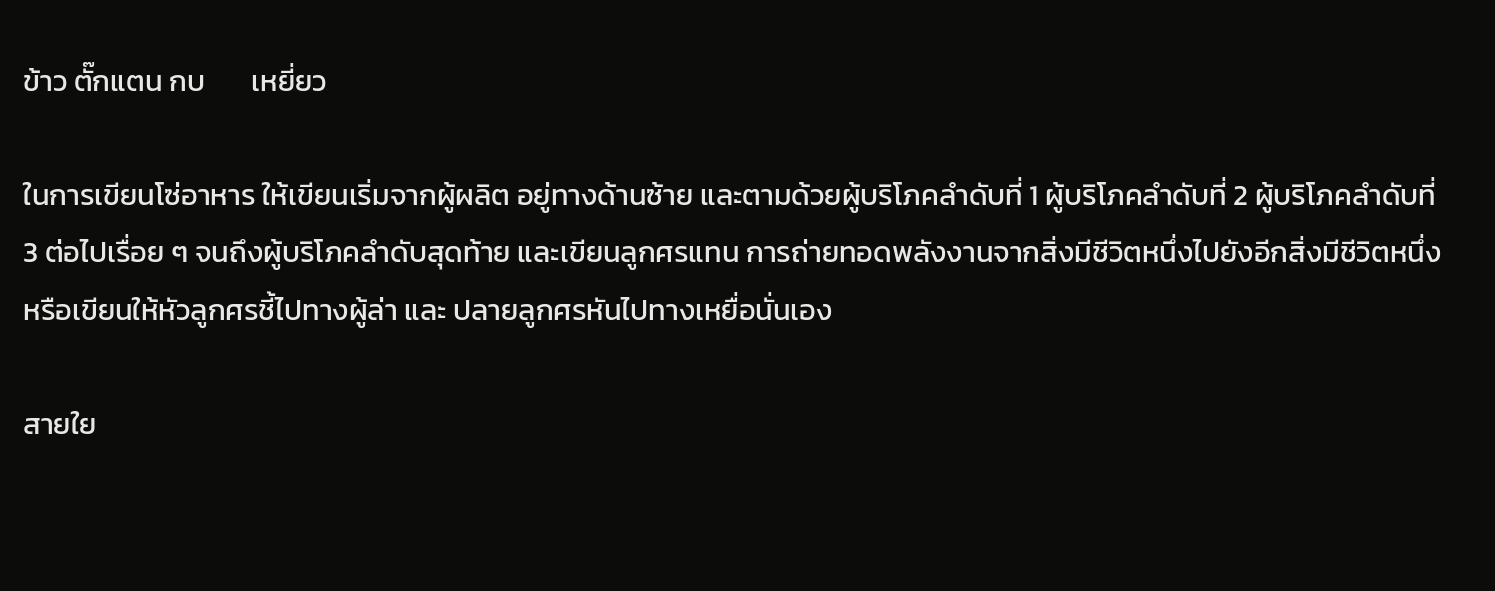ข้าว ตั๊กแตน กบ       เหยี่ยว

ในการเขียนโซ่อาหาร ให้เขียนเริ่มจากผู้ผลิต อยู่ทางด้านซ้าย และตามด้วยผู้บริโภคลำดับที่ 1 ผู้บริโภคลำดับที่ 2 ผู้บริโภคลำดับที่ 3 ต่อไปเรื่อย ๆ จนถึงผู้บริโภคลำดับสุดท้าย และเขียนลูกศรแทน การถ่ายทอดพลังงานจากสิ่งมีชีวิตหนึ่งไปยังอีกสิ่งมีชีวิตหนึ่ง หรือเขียนให้หัวลูกศรชี้ไปทางผู้ล่า และ ปลายลูกศรหันไปทางเหยื่อนั่นเอง

สายใย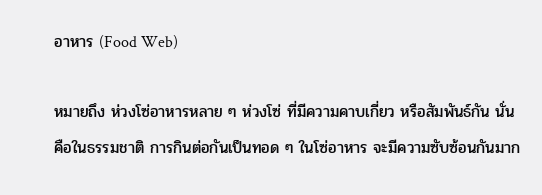อาหาร (Food Web)

หมายถึง ห่วงโซ่อาหารหลาย ๆ ห่วงโซ่ ที่มีความคาบเกี่ยว หรือสัมพันธ์กัน นั่นคือในธรรมชาติ การกินต่อกันเป็นทอด ๆ ในโซ่อาหาร จะมีความซับซ้อนกันมาก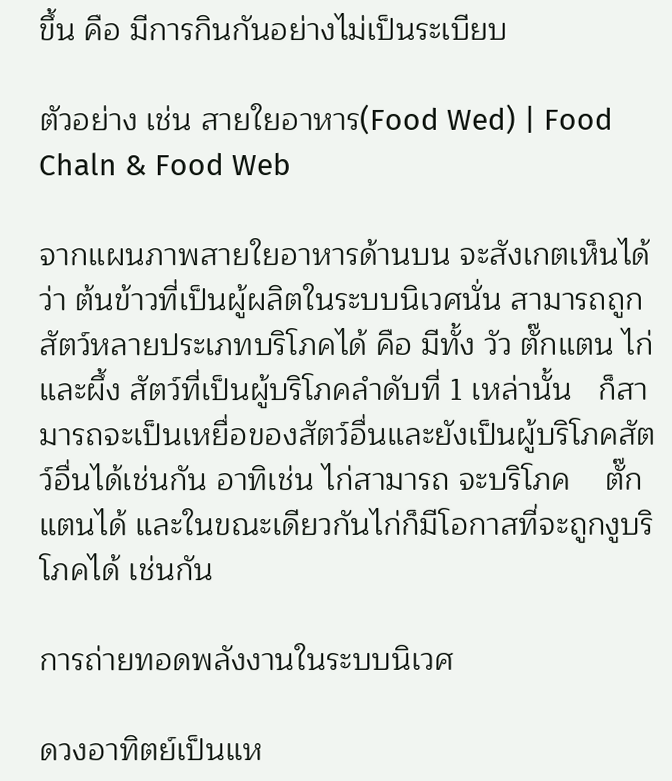ขึ้น คือ มีการกินกันอย่างไม่เป็นระเบียบ

ตัวอย่าง เช่น สายใยอาหาร(Food Wed) | Food Chaln & Food Web

จากแผนภาพสายใยอาหารด้านบน จะสังเกตเห็นได้ว่า ต้นข้าวที่เป็นผู้ผลิตในระบบนิเวศนั่น สามารถถูกสัตว์หลายประเภทบริโภคได้ คือ มีทั้ง วัว ตั๊กแตน ไก่และผึ้ง สัตว์ที่เป็นผู้บริโภคลำดับที่ 1 เหล่านั้น   ก็สามารถจะเป็นเหยื่อของสัตว์อื่นและยังเป็นผู้บริโภคสัตว์อื่นได้เช่นกัน อาทิเช่น ไก่สามารถ จะบริโภค    ตั๊กแตนได้ และในขณะเดียวกันไก่ก็มีโอกาสที่จะถูกงูบริโภคได้ เช่นกัน

การถ่ายทอดพลังงานในระบบนิเวศ

ดวงอาทิตย์เป็นแห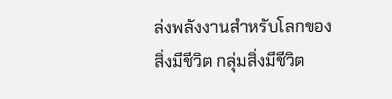ล่งพลังงานสำหรับโลกของสิ่งมีชีวิต กลุ่มสิ่งมีชีวิต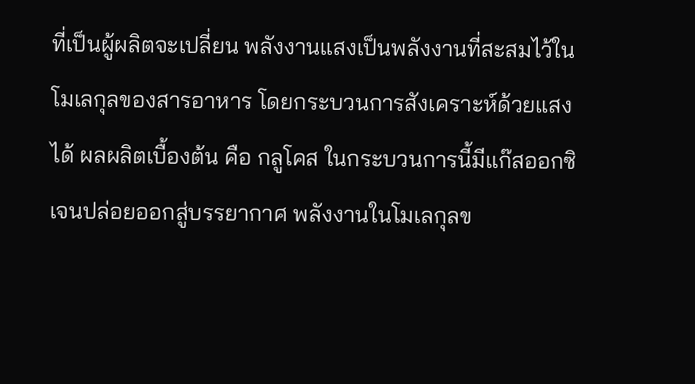ที่เป็นผู้ผลิตจะเปลี่ยน พลังงานแสงเป็นพลังงานที่สะสมไว้ในโมเลกุลของสารอาหาร โดยกระบวนการสังเคราะห์ด้วยแสงได้ ผลผลิตเบื้องต้น คือ กลูโคส ในกระบวนการนี้มีแก๊สออกซิเจนปล่อยออกสู่บรรยากาศ พลังงานในโมเลกุลข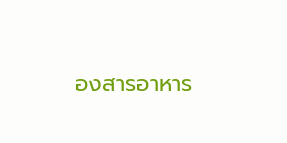องสารอาหาร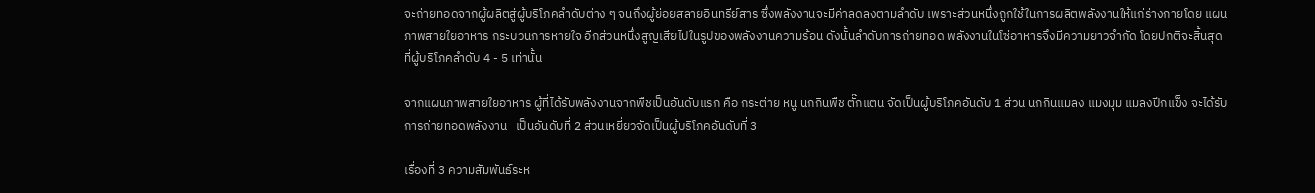จะถ่ายทอดจากผู้ผลิตสู่ผู้บริโภคลำดับต่าง ๆ จนถึงผู้ย่อยสลายอินทรีย์สาร ซึ่งพลังงานจะมีค่าลดลงตามลำดับ เพราะส่วนหนึ่งถูกใช้ในการผลิตพลังงานให้แก่ร่างกายโดย แผนภาพสายใยอาหาร กระบวนการหายใจ อีกส่วนหนึ่งสูญเสียไปในรูปของพลังงานความร้อน ดังนั้นลำดับการถ่ายทอด พลังงานในโซ่อาหารจึงมีความยาวจํากัด โดยปกติจะสิ้นสุดที่ผู้บริโภคลำดับ 4 - 5 เท่านั้น

จากแผนภาพสายใยอาหาร ผู้ที่ได้รับพลังงานจากพืชเป็นอันดับแรก คือ กระต่าย หนู นกกินพืช ตั๊กแตน จัดเป็นผู้บริโภคอันดับ 1 ส่วน นกกินแมลง แมงมุม แมลงปีกแข็ง จะได้รับการถ่ายทอดพลังงาน   เป็นอันดับที่ 2 ส่วนเหยี่ยวจัดเป็นผู้บริโภคอันดับที่ 3

เรื่องที่ 3 ความสัมพันธ์ระห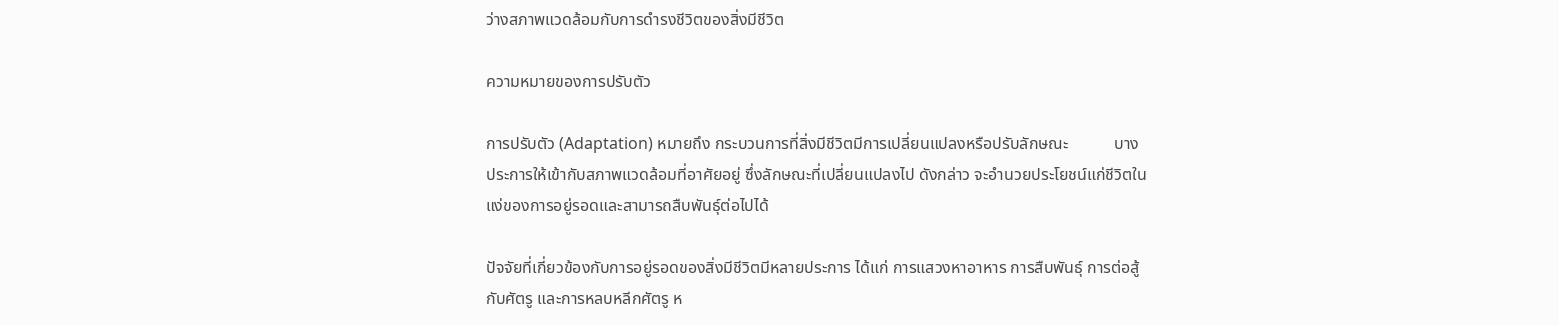ว่างสภาพแวดล้อมกับการดำรงชีวิตของสิ่งมีชีวิต

ความหมายของการปรับตัว

การปรับตัว (Adaptation) หมายถึง กระบวนการที่สิ่งมีชีวิตมีการเปลี่ยนแปลงหรือปรับลักษณะ           บางประการให้เข้ากับสภาพแวดล้อมที่อาศัยอยู่ ซึ่งลักษณะที่เปลี่ยนแปลงไป ดังกล่าว จะอํานวยประโยชน์แก่ชีวิตในแง่ของการอยู่รอดและสามารถสืบพันธุ์ต่อไปได้

ปัจจัยที่เกี่ยวข้องกับการอยู่รอดของสิ่งมีชีวิตมีหลายประการ ได้แก่ การแสวงหาอาหาร การสืบพันธุ์ การต่อสู้กับศัตรู และการหลบหลีกศัตรู ห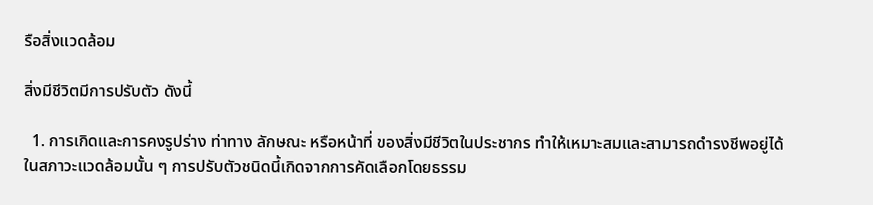รือสิ่งแวดล้อม

สิ่งมีชีวิตมีการปรับตัว ดังนี้

  1. การเกิดและการคงรูปร่าง ท่าทาง ลักษณะ หรือหน้าที่ ของสิ่งมีชีวิตในประชากร ทำให้เหมาะสมและสามารถดำรงชีพอยู่ได้ในสภาวะแวดล้อมนั้น ๆ การปรับตัวชนิดนี้เกิดจากการคัดเลือกโดยธรรม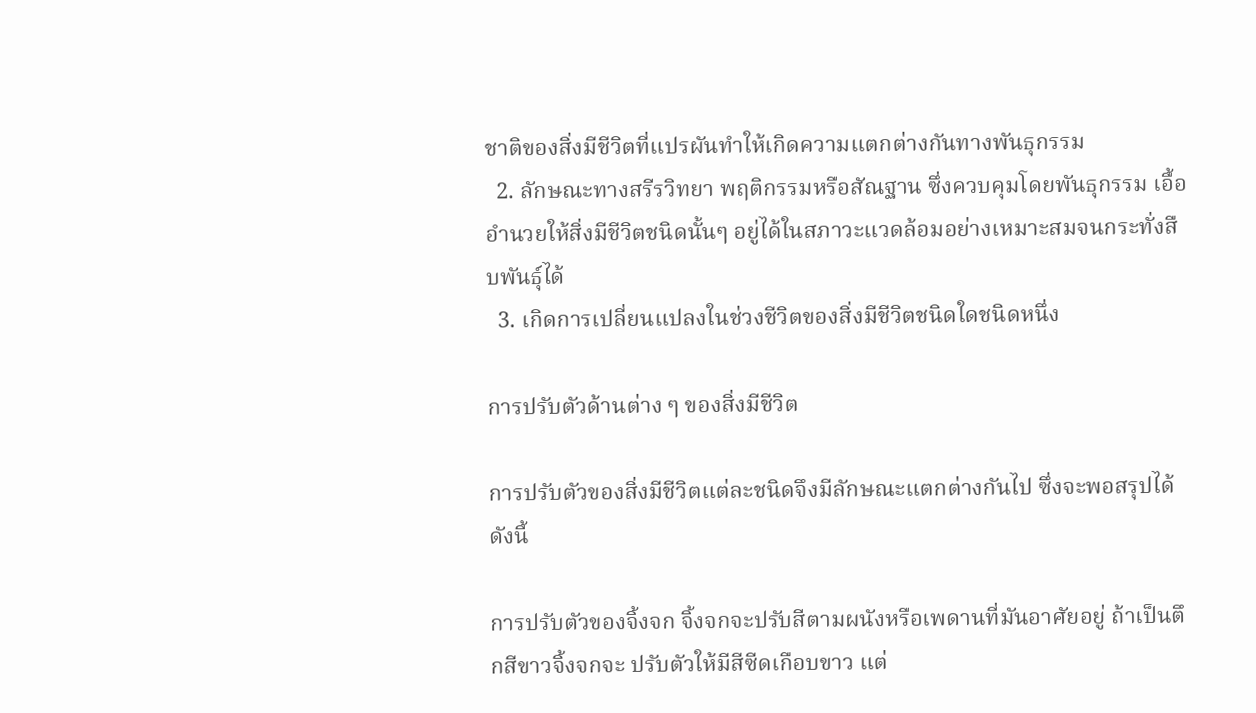ชาติของสิ่งมีชีวิตที่แปรผันทำให้เกิดความแตกต่างกันทางพันธุกรรม
  2. ลักษณะทางสรีรวิทยา พฤติกรรมหรือสัณฐาน ซึ่งควบคุมโดยพันธุกรรม เอื้ออํานวยให้สิ่งมีชีวิตชนิดนั้นๆ อยู่ได้ในสภาวะแวดล้อมอย่างเหมาะสมจนกระทั่งสืบพันธุ์ได้
  3. เกิดการเปลี่ยนแปลงในช่วงชีวิตของสิ่งมีชีวิตชนิดใดชนิดหนึ่ง

การปรับตัวด้านต่าง ๆ ของสิ่งมีชีวิต

การปรับตัวของสิ่งมีชีวิตแต่ละชนิดจึงมีลักษณะแตกต่างกันไป ซึ่งจะพอสรุปได้ดังนี้

การปรับตัวของจิ้งจก จิ้งจกจะปรับสีตามผนังหรือเพดานที่มันอาศัยอยู่ ถ้าเป็นตึกสีขาวจิ้งจกจะ ปรับตัวให้มีสีซีดเกือบขาว แต่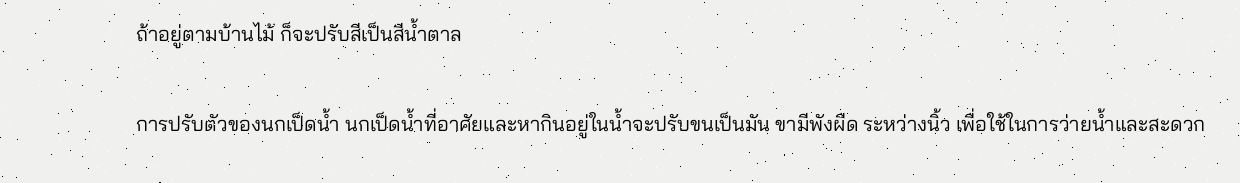ถ้าอยู่ตามบ้านไม้ ก็จะปรับสีเป็นสีน้ำตาล

การปรับตัวของนกเป็ดน้ำ นกเป็ดน้ำที่อาศัยและหากินอยู่ในน้ำจะปรับขนเป็นมัน ขามีพังผืด ระหว่างนิ้ว เพื่อใช้ในการว่ายน้ำและสะดวก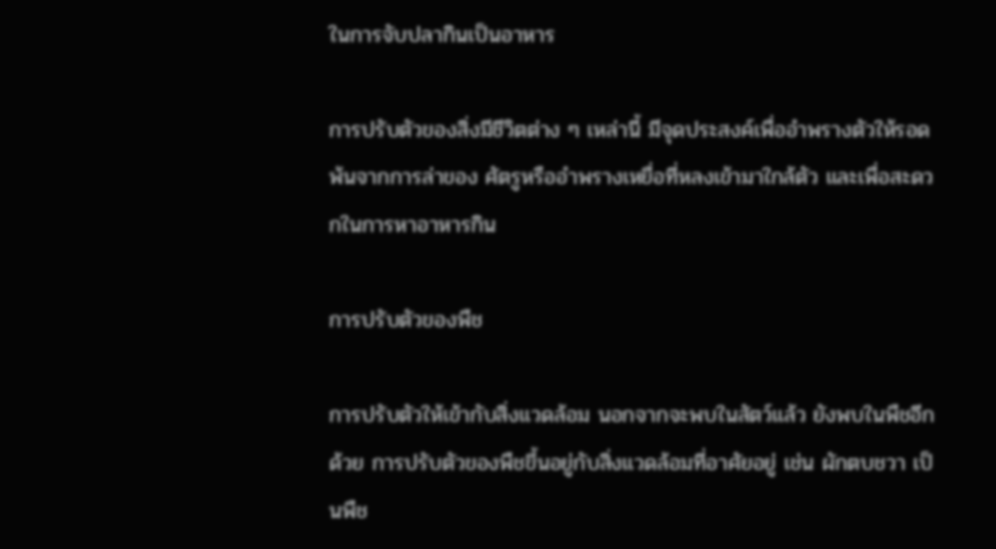ในการจับปลากินเป็นอาหาร

การปรับตัวของสิ่งมีชีวิตต่าง ๆ เหล่านี้ มีจุดประสงค์เพื่ออำพรางตัวให้รอดพ้นจากการล่าของ ศัตรูหรืออำพรางเหยื่อที่หลงเข้ามาใกล้ตัว และเพื่อสะดวกในการหาอาหารกิน

การปรับตัวของพืช

การปรับตัวให้เข้ากับสิ่งแวดล้อม นอกจากจะพบในสัตว์แล้ว ยังพบในพืชอีกด้วย การปรับตัวของพืชขึ้นอยู่กับสิ่งแวดล้อมที่อาศัยอยู่ เช่น ผักตบชวา เป็นพืช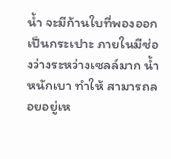น้ำ จะมีก้านใบที่พองออกเป็นกระเปาะ ภายในมีช่องว่างระหว่างเซลล์มาก น้ำหนักเบา ทำให้ สามารถลอยอยู่เห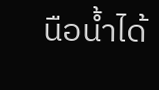นือน้ำได้